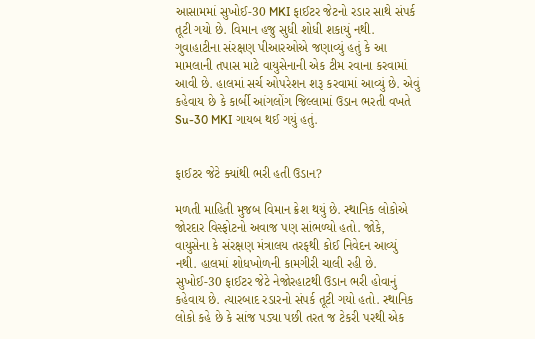આસામમાં સુખોઈ-30 MKI ફાઈટર જેટનો રડાર સાથે સંપર્ક તૂટી ગયો છે. વિમાન હજુ સુધી શોધી શકાયું નથી. ગુવાહાટીના સંરક્ષણ પીઆરઓએ જણાવ્યું હતું કે આ મામલાની તપાસ માટે વાયુસેનાની એક ટીમ રવાના કરવામાં આવી છે. હાલમાં સર્ચ ઓપરેશન શરૂ કરવામાં આવ્યું છે. એવું કહેવાય છે કે કાર્બી આંગલોંગ જિલ્લામાં ઉડાન ભરતી વખતે Su-30 MKI ગાયબ થઈ ગયું હતું.


ફાઈટર જેટે ક્યાંથી ભરી હતી ઉડાન?

મળતી માહિતી મુજબ વિમાન ક્રેશ થયું છે. સ્થાનિક લોકોએ જોરદાર વિસ્ફોટનો અવાજ પણ સાંભળ્યો હતો. જોકે, વાયુસેના કે સંરક્ષણ મંત્રાલય તરફથી કોઈ નિવેદન આવ્યું નથી. હાલમાં શોધખોળની કામગીરી ચાલી રહી છે. સુખોઈ-30 ફાઈટર જેટે નેજોરહાટથી ઉડાન ભરી હોવાનું કહેવાય છે. ત્યારબાદ રડારનો સંપર્ક તૂટી ગયો હતો. સ્થાનિક લોકો કહે છે કે સાંજ પડ્યા પછી તરત જ ટેકરી પરથી એક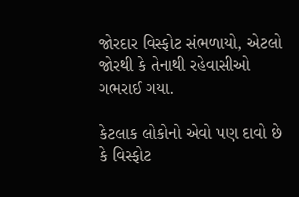જોરદાર વિસ્ફોટ સંભળાયો, એટલો જોરથી કે તેનાથી રહેવાસીઓ ગભરાઈ ગયા.

કેટલાક લોકોનો એવો પણ દાવો છે કે વિસ્ફોટ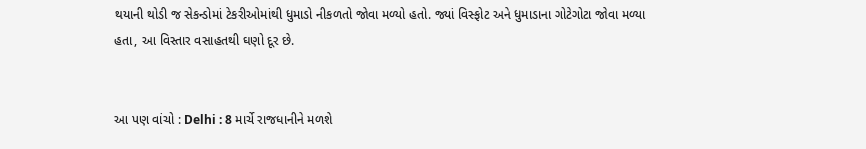થયાની થોડી જ સેકન્ડોમાં ટેકરીઓમાંથી ધુમાડો નીકળતો જોવા મળ્યો હતો. જ્યાં વિસ્ફોટ અને ધુમાડાના ગોટેગોટા જોવા મળ્યા હતા, આ વિસ્તાર વસાહતથી ઘણો દૂર છે.


આ પણ વાંચો : Delhi : 8 માર્ચે રાજધાનીને મળશે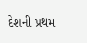દેશની પ્રથમ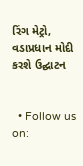રિંગ મેટ્રો, વડાપ્રધાન મોદી કરશે ઉદ્ઘાટન


  • Follow us on: